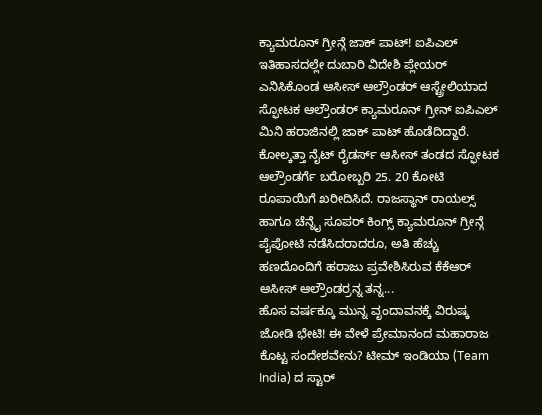ಕ್ಯಾಮರೂನ್ ಗ್ರೀನ್ಗೆ ಜಾಕ್ ಪಾಟ್! ಐಪಿಎಲ್ ಇತಿಹಾಸದಲ್ಲೇ ದುಬಾರಿ ವಿದೇಶಿ ಪ್ಲೇಯರ್ ಎನಿಸಿಕೊಂಡ ಆಸೀಸ್ ಆಲ್ರೌಂಡರ್ ಆಸ್ಟ್ರೇಲಿಯಾದ ಸ್ಫೋಟಕ ಆಲ್ರೌಂಡರ್ ಕ್ಯಾಮರೂನ್ ಗ್ರೀನ್ ಐಪಿಎಲ್ ಮಿನಿ ಹರಾಜಿನಲ್ಲಿ ಜಾಕ್ ಪಾಟ್ ಹೊಡೆದಿದ್ದಾರೆ. ಕೋಲ್ಕತ್ತಾ ನೈಟ್ ರೈಡರ್ಸ್ ಆಸೀಸ್ ತಂಡದ ಸ್ಫೋಟಕ ಆಲ್ರೌಂಡರ್ಗೆ ಬರೋಬ್ಬರಿ 25. 20 ಕೋಟಿ ರೂಪಾಯಿಗೆ ಖರೀದಿಸಿದೆ. ರಾಜಸ್ಥಾನ್ ರಾಯಲ್ಸ್ ಹಾಗೂ ಚೆನ್ನೈ ಸೂಪರ್ ಕಿಂಗ್ಸ್ ಕ್ಯಾಮರೂನ್ ಗ್ರೀನ್ಗೆ ಪೈಪೋಟಿ ನಡೆಸಿದರಾದರೂ, ಅತಿ ಹೆಚ್ಚು ಹಣದೊಂದಿಗೆ ಹರಾಜು ಪ್ರವೇಶಿಸಿರುವ ಕೆಕೆಆರ್ ಆಸೀಸ್ ಆಲ್ರೌಂಡರ್ರನ್ನ ತನ್ನ...
ಹೊಸ ವರ್ಷಕ್ಕೂ ಮುನ್ನ ವೃಂದಾವನಕ್ಕೆ ವಿರುಷ್ಕ ಜೋಡಿ ಭೇಟಿ! ಈ ವೇಳೆ ಪ್ರೇಮಾನಂದ ಮಹಾರಾಜ ಕೊಟ್ಟ ಸಂದೇಶವೇನು? ಟೀಮ್ ಇಂಡಿಯಾ (Team India) ದ ಸ್ಟಾರ್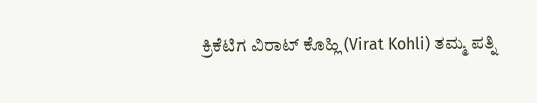ಕ್ರಿಕೆಟಿಗ ವಿರಾಟ್ ಕೊಹ್ಲಿ (Virat Kohli) ತಮ್ಮ ಪತ್ನಿ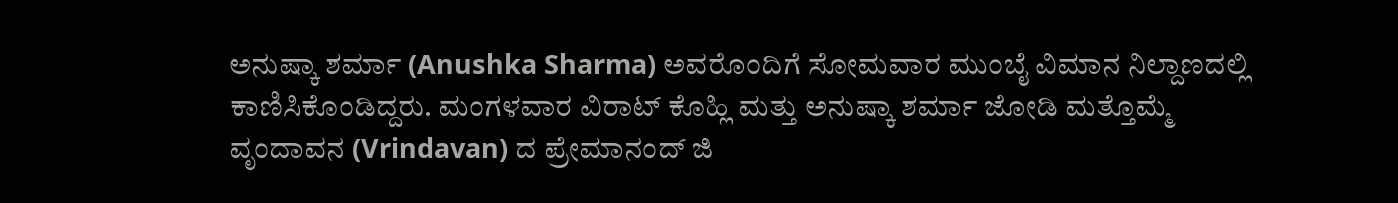ಅನುಷ್ಕಾ ಶರ್ಮಾ (Anushka Sharma) ಅವರೊಂದಿಗೆ ಸೋಮವಾರ ಮುಂಬೈ ವಿಮಾನ ನಿಲ್ದಾಣದಲ್ಲಿ ಕಾಣಿಸಿಕೊಂಡಿದ್ದರು. ಮಂಗಳವಾರ ವಿರಾಟ್ ಕೊಹ್ಲಿ ಮತ್ತು ಅನುಷ್ಕಾ ಶರ್ಮಾ ಜೋಡಿ ಮತ್ತೊಮ್ಮೆ ವೃಂದಾವನ (Vrindavan) ದ ಪ್ರೇಮಾನಂದ್ ಜಿ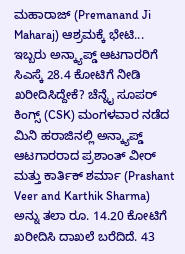ಮಹಾರಾಜ್ (Premanand Ji Maharaj) ಆಶ್ರಮಕ್ಕೆ ಭೇಟಿ...
ಇಬ್ಬರು ಅನ್ಕ್ಯಾಪ್ಡ್ ಆಟಗಾರರಿಗೆ ಸಿಎಸ್ಕೆ 28.4 ಕೋಟಿಗೆ ನೀಡಿ ಖರೀದಿಸಿದ್ದೇಕೆ? ಚೆನ್ನೈ ಸೂಪರ್ ಕಿಂಗ್ಸ್ (CSK) ಮಂಗಳವಾರ ನಡೆದ ಮಿನಿ ಹರಾಜಿನಲ್ಲಿ ಅನ್ಕ್ಯಾಪ್ಡ್ ಆಟಗಾರರಾದ ಪ್ರಶಾಂತ್ ವೀರ್ ಮತ್ತು ಕಾರ್ತಿಕ್ ಶರ್ಮಾ (Prashant Veer and Karthik Sharma) ಅನ್ನು ತಲಾ ರೂ. 14.20 ಕೋಟಿಗೆ ಖರೀದಿಸಿ ದಾಖಲೆ ಬರೆದಿದೆ. 43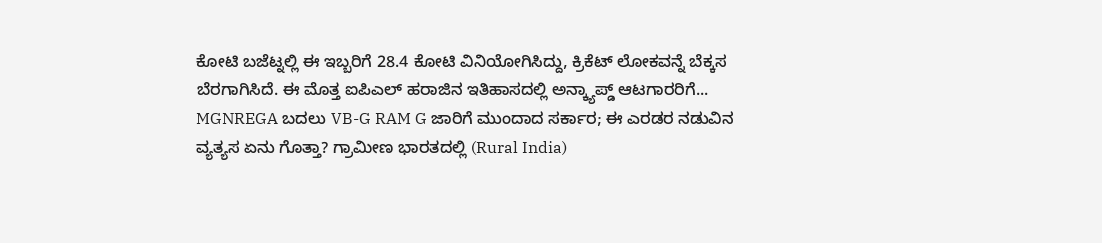ಕೋಟಿ ಬಜೆಟ್ನಲ್ಲಿ ಈ ಇಬ್ಬರಿಗೆ 28.4 ಕೋಟಿ ವಿನಿಯೋಗಿಸಿದ್ದು, ಕ್ರಿಕೆಟ್ ಲೋಕವನ್ನೆ ಬೆಕ್ಕಸ ಬೆರಗಾಗಿಸಿದೆ. ಈ ಮೊತ್ತ ಐಪಿಎಲ್ ಹರಾಜಿನ ಇತಿಹಾಸದಲ್ಲಿ ಅನ್ಕ್ಯಾಪ್ಡ್ ಆಟಗಾರರಿಗೆ...
MGNREGA ಬದಲು VB-G RAM G ಜಾರಿಗೆ ಮುಂದಾದ ಸರ್ಕಾರ; ಈ ಎರಡರ ನಡುವಿನ ವ್ಯತ್ಯಸ ಏನು ಗೊತ್ತಾ? ಗ್ರಾಮೀಣ ಭಾರತದಲ್ಲಿ (Rural India)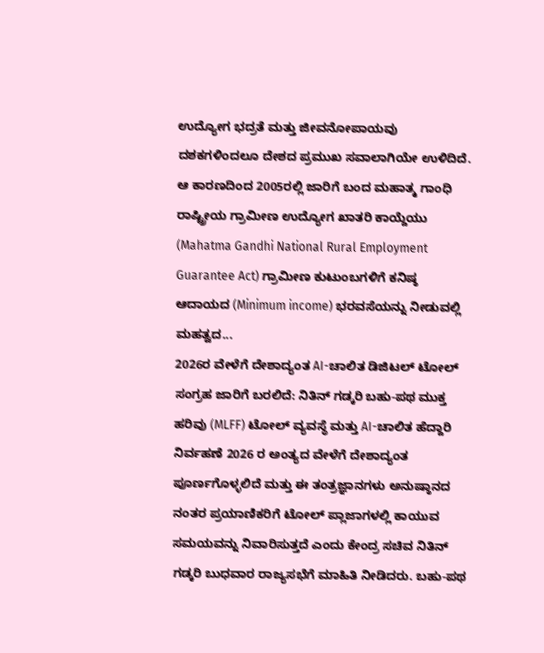ಉದ್ಯೋಗ ಭದ್ರತೆ ಮತ್ತು ಜೀವನೋಪಾಯವು ದಶಕಗಳಿಂದಲೂ ದೇಶದ ಪ್ರಮುಖ ಸವಾಲಾಗಿಯೇ ಉಳಿದಿದೆ. ಆ ಕಾರಣದಿಂದ 2005ರಲ್ಲಿ ಜಾರಿಗೆ ಬಂದ ಮಹಾತ್ಮ ಗಾಂಧಿ ರಾಷ್ಟ್ರೀಯ ಗ್ರಾಮೀಣ ಉದ್ಯೋಗ ಖಾತರಿ ಕಾಯ್ದೆಯು (Mahatma Gandhi National Rural Employment Guarantee Act) ಗ್ರಾಮೀಣ ಕುಟುಂಬಗಳಿಗೆ ಕನಿಷ್ಠ ಆದಾಯದ (Minimum income) ಭರವಸೆಯನ್ನು ನೀಡುವಲ್ಲಿ ಮಹತ್ವದ...
2026ರ ವೇಳೆಗೆ ದೇಶಾದ್ಯಂತ AI-ಚಾಲಿತ ಡಿಜಿಟಲ್ ಟೋಲ್ ಸಂಗ್ರಹ ಜಾರಿಗೆ ಬರಲಿದೆ: ನಿತಿನ್ ಗಡ್ಕರಿ ಬಹು-ಪಥ ಮುಕ್ತ ಹರಿವು (MLFF) ಟೋಲ್ ವ್ಯವಸ್ಥೆ ಮತ್ತು AI-ಚಾಲಿತ ಹೆದ್ದಾರಿ ನಿರ್ವಹಣೆ 2026 ರ ಅಂತ್ಯದ ವೇಳೆಗೆ ದೇಶಾದ್ಯಂತ ಪೂರ್ಣಗೊಳ್ಳಲಿದೆ ಮತ್ತು ಈ ತಂತ್ರಜ್ಞಾನಗಳು ಅನುಷ್ಠಾನದ ನಂತರ ಪ್ರಯಾಣಿಕರಿಗೆ ಟೋಲ್ ಪ್ಲಾಜಾಗಳಲ್ಲಿ ಕಾಯುವ ಸಮಯವನ್ನು ನಿವಾರಿಸುತ್ತದೆ ಎಂದು ಕೇಂದ್ರ ಸಚಿವ ನಿತಿನ್ ಗಡ್ಕರಿ ಬುಧವಾರ ರಾಜ್ಯಸಭೆಗೆ ಮಾಹಿತಿ ನೀಡಿದರು. ಬಹು-ಪಥ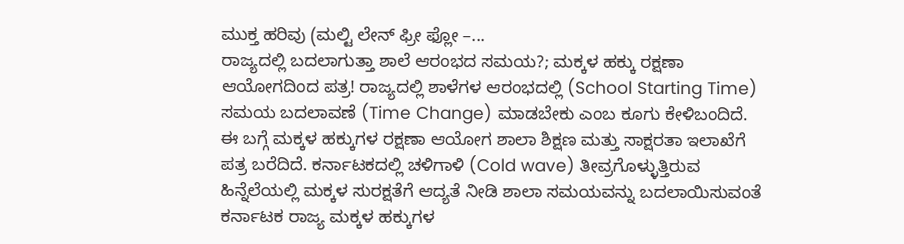ಮುಕ್ತ ಹರಿವು (ಮಲ್ಟಿ ಲೇನ್ ಫ್ರೀ ಫ್ಲೋ –...
ರಾಜ್ಯದಲ್ಲಿ ಬದಲಾಗುತ್ತಾ ಶಾಲೆ ಆರಂಭದ ಸಮಯ?; ಮಕ್ಕಳ ಹಕ್ಕು ರಕ್ಷಣಾ ಆಯೋಗದಿಂದ ಪತ್ರ! ರಾಜ್ಯದಲ್ಲಿ ಶಾಳೆಗಳ ಆರಂಭದಲ್ಲಿ (School Starting Time) ಸಮಯ ಬದಲಾವಣೆ (Time Change) ಮಾಡಬೇಕು ಎಂಬ ಕೂಗು ಕೇಳಿಬಂದಿದೆ. ಈ ಬಗ್ಗೆ ಮಕ್ಕಳ ಹಕ್ಕುಗಳ ರಕ್ಷಣಾ ಆಯೋಗ ಶಾಲಾ ಶಿಕ್ಷಣ ಮತ್ತು ಸಾಕ್ಷರತಾ ಇಲಾಖೆಗೆ ಪತ್ರ ಬರೆದಿದೆ. ಕರ್ನಾಟಕದಲ್ಲಿ ಚಳಿಗಾಳಿ (Cold wave) ತೀವ್ರಗೊಳ್ಳುತ್ತಿರುವ ಹಿನ್ನೆಲೆಯಲ್ಲಿ ಮಕ್ಕಳ ಸುರಕ್ಷತೆಗೆ ಆದ್ಯತೆ ನೀಡಿ ಶಾಲಾ ಸಮಯವನ್ನು ಬದಲಾಯಿಸುವಂತೆ ಕರ್ನಾಟಕ ರಾಜ್ಯ ಮಕ್ಕಳ ಹಕ್ಕುಗಳ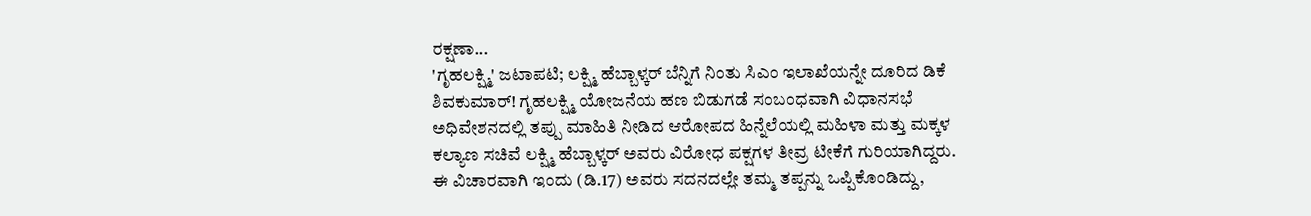ರಕ್ಷಣಾ...
'ಗೃಹಲಕ್ಷ್ಮಿ' ಜಟಾಪಟಿ; ಲಕ್ಷ್ಮಿ ಹೆಬ್ಬಾಳ್ಕರ್ ಬೆನ್ನಿಗೆ ನಿಂತು ಸಿಎಂ ಇಲಾಖೆಯನ್ನೇ ದೂರಿದ ಡಿಕೆ ಶಿವಕುಮಾರ್! ಗೃಹಲಕ್ಷ್ಮಿ ಯೋಜನೆಯ ಹಣ ಬಿಡುಗಡೆ ಸಂಬಂಧವಾಗಿ ವಿಧಾನಸಭೆ ಅಧಿವೇಶನದಲ್ಲಿ ತಪ್ಪು ಮಾಹಿತಿ ನೀಡಿದ ಆರೋಪದ ಹಿನ್ನೆಲೆಯಲ್ಲಿ ಮಹಿಳಾ ಮತ್ತು ಮಕ್ಕಳ ಕಲ್ಯಾಣ ಸಚಿವೆ ಲಕ್ಷ್ಮಿ ಹೆಬ್ಬಾಳ್ಕರ್ ಅವರು ವಿರೋಧ ಪಕ್ಷಗಳ ತೀವ್ರ ಟೀಕೆಗೆ ಗುರಿಯಾಗಿದ್ದರು. ಈ ವಿಚಾರವಾಗಿ ಇಂದು (ಡಿ.17) ಅವರು ಸದನದಲ್ಲೇ ತಮ್ಮ ತಪ್ಪನ್ನು ಒಪ್ಪಿಕೊಂಡಿದ್ದು,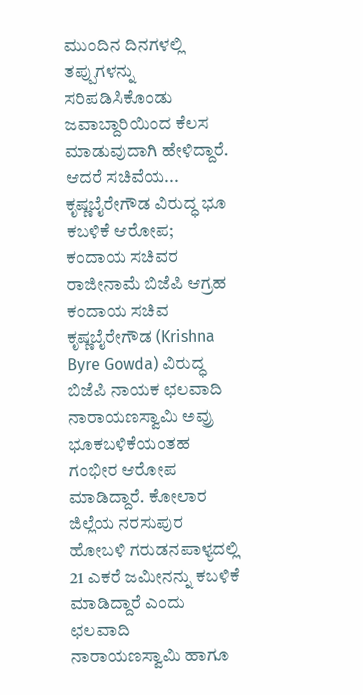ಮುಂದಿನ ದಿನಗಳಲ್ಲಿ ತಪ್ಪುಗಳನ್ನು ಸರಿಪಡಿಸಿಕೊಂಡು ಜವಾಬ್ದಾರಿಯಿಂದ ಕೆಲಸ ಮಾಡುವುದಾಗಿ ಹೇಳಿದ್ದಾರೆ. ಆದರೆ ಸಚಿವೆಯ...
ಕೃಷ್ಣಬೈರೇಗೌಡ ವಿರುದ್ಧ ಭೂ ಕಬಳಿಕೆ ಆರೋಪ; ಕಂದಾಯ ಸಚಿವರ ರಾಜೀನಾಮೆ ಬಿಜೆಪಿ ಆಗ್ರಹ ಕಂದಾಯ ಸಚಿವ ಕೃಷ್ಣಬೈರೇಗೌಡ (Krishna Byre Gowda) ವಿರುದ್ಧ ಬಿಜೆಪಿ ನಾಯಕ ಛಲವಾದಿ ನಾರಾಯಣಸ್ವಾಮಿ ಅವ್ರು ಭೂಕಬಳಿಕೆಯಂತಹ ಗಂಭೀರ ಆರೋಪ ಮಾಡಿದ್ದಾರೆ. ಕೋಲಾರ ಜಿಲ್ಲೆಯ ನರಸುಪುರ ಹೋಬಳಿ ಗರುಡನಪಾಳ್ಯದಲ್ಲಿ 21 ಎಕರೆ ಜಮೀನನ್ನು ಕಬಳಿಕೆ ಮಾಡಿದ್ದಾರೆ ಎಂದು ಛಲವಾದಿ ನಾರಾಯಣಸ್ವಾಮಿ ಹಾಗೂ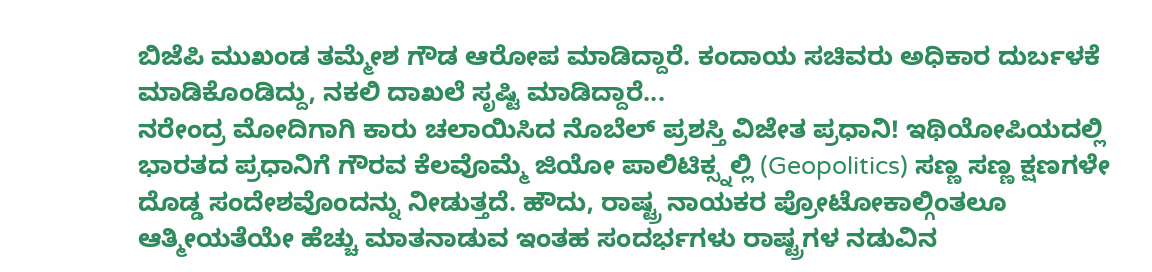ಬಿಜೆಪಿ ಮುಖಂಡ ತಮ್ಮೇಶ ಗೌಡ ಆರೋಪ ಮಾಡಿದ್ದಾರೆ. ಕಂದಾಯ ಸಚಿವರು ಅಧಿಕಾರ ದುರ್ಬಳಕೆ ಮಾಡಿಕೊಂಡಿದ್ದು, ನಕಲಿ ದಾಖಲೆ ಸೃಷ್ಟಿ ಮಾಡಿದ್ದಾರೆ...
ನರೇಂದ್ರ ಮೋದಿಗಾಗಿ ಕಾರು ಚಲಾಯಿಸಿದ ನೊಬೆಲ್ ಪ್ರಶಸ್ತಿ ವಿಜೇತ ಪ್ರಧಾನಿ! ಇಥಿಯೋಪಿಯದಲ್ಲಿ ಭಾರತದ ಪ್ರಧಾನಿಗೆ ಗೌರವ ಕೆಲವೊಮ್ಮೆ ಜಿಯೋ ಪಾಲಿಟಿಕ್ಸ್ನಲ್ಲಿ (Geopolitics) ಸಣ್ಣ ಸಣ್ಣ ಕ್ಷಣಗಳೇ ದೊಡ್ಡ ಸಂದೇಶವೊಂದನ್ನು ನೀಡುತ್ತದೆ. ಹೌದು, ರಾಷ್ಟ್ರ ನಾಯಕರ ಪ್ರೋಟೋಕಾಲ್ಗಿಂತಲೂ ಆತ್ಮೀಯತೆಯೇ ಹೆಚ್ಚು ಮಾತನಾಡುವ ಇಂತಹ ಸಂದರ್ಭಗಳು ರಾಷ್ಟ್ರಗಳ ನಡುವಿನ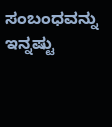ಸಂಬಂಧವನ್ನು ಇನ್ನಷ್ಟು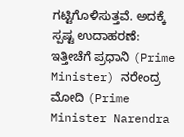ಗಟ್ಟಿಗೊಳಿಸುತ್ತವೆ. ಅದಕ್ಕೆ ಸ್ಪಷ್ಟ ಉದಾಹರಣೆ: ಇತ್ತೀಚೆಗೆ ಪ್ರಧಾನಿ (Prime Minister) ನರೇಂದ್ರ ಮೋದಿ (Prime Minister Narendra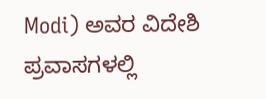Modi) ಅವರ ವಿದೇಶಿ ಪ್ರವಾಸಗಳಲ್ಲಿ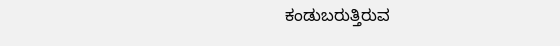ಕಂಡುಬರುತ್ತಿರುವ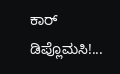ಕಾರ್ ಡಿಪ್ಲೊಮಸಿ!...